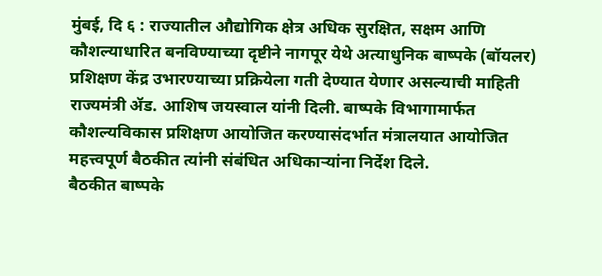मुंबई, दि ६ : राज्यातील औद्योगिक क्षेत्र अधिक सुरक्षित, सक्षम आणि कौशल्याधारित बनविण्याच्या दृष्टीने नागपूर येथे अत्याधुनिक बाष्पके (बॉयलर) प्रशिक्षण केंद्र उभारण्याच्या प्रक्रियेला गती देण्यात येणार असल्याची माहिती राज्यमंत्री ॲड. आशिष जयस्वाल यांनी दिली. बाष्पके विभागामार्फत कौशल्यविकास प्रशिक्षण आयोजित करण्यासंदर्भात मंत्रालयात आयोजित महत्त्वपूर्ण बैठकीत त्यांनी संबंधित अधिकाऱ्यांना निर्देश दिले.
बैठकीत बाष्पके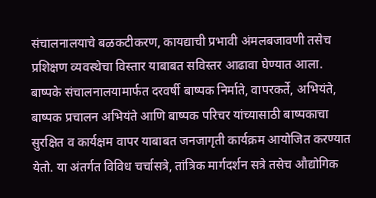संचालनालयाचे बळकटीकरण, कायद्याची प्रभावी अंमलबजावणी तसेच प्रशिक्षण व्यवस्थेचा विस्तार याबाबत सविस्तर आढावा घेण्यात आला. बाष्पके संचालनालयामार्फत दरवर्षी बाष्पक निर्माते, वापरकर्ते, अभियंते, बाष्पक प्रचालन अभियंते आणि बाष्पक परिचर यांच्यासाठी बाष्पकाचा सुरक्षित व कार्यक्षम वापर याबाबत जनजागृती कार्यक्रम आयोजित करण्यात येतो. या अंतर्गत विविध चर्चासत्रे, तांत्रिक मार्गदर्शन सत्रे तसेच औद्योगिक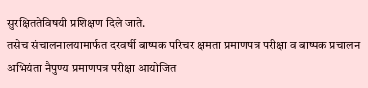सुरक्षिततेविषयी प्रशिक्षण दिले जाते.
तसेच संचालनालयामार्फत दरवर्षी बाष्पक परिचर क्षमता प्रमाणपत्र परीक्षा व बाष्पक प्रचालन अभियंता नैपुण्य प्रमाणपत्र परीक्षा आयोजित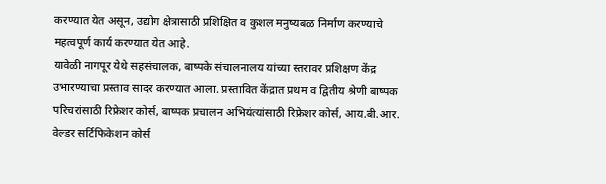करण्यात येत असून, उद्योग क्षेत्रासाठी प्रशिक्षित व कुशल मनुष्यबळ निर्माण करण्याचे महत्वपूर्ण कार्य करण्यात येत आहे.
यावेळी नागपूर येथे सहसंचालक, बाष्पके संचालनालय यांच्या स्तरावर प्रशिक्षण केंद्र उभारण्याचा प्रस्ताव सादर करण्यात आला. प्रस्तावित केंद्रात प्रथम व द्वितीय श्रेणी बाष्पक परिचरांसाठी रिफ्रेशर कोर्स, बाष्पक प्रचालन अभियंत्यांसाठी रिफ्रेशर कोर्स, आय.बी.आर. वेल्डर सर्टिफिकेशन कोर्स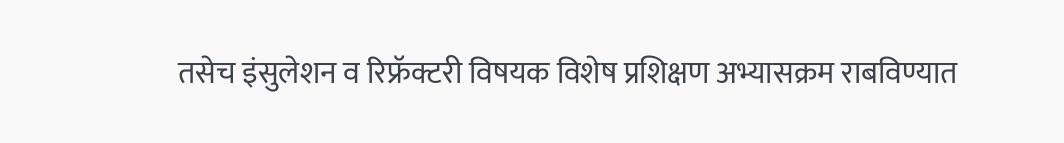तसेच इंसुलेशन व रिफ्रॅक्टरी विषयक विशेष प्रशिक्षण अभ्यासक्रम राबविण्यात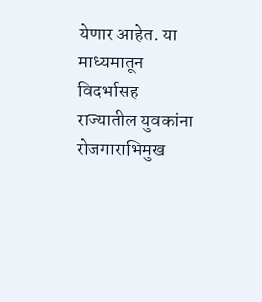येणार आहेत. या माध्यमातून विदर्भासह राज्यातील युवकांना रोजगाराभिमुख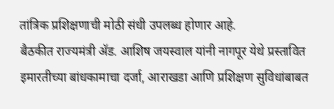तांत्रिक प्रशिक्षणाची मोठी संधी उपलब्ध होणार आहे.
बैठकीत राज्यमंत्री ॲड. आशिष जयस्वाल यांनी नागपूर येथे प्रस्तावित इमारतीच्या बांधकामाचा दर्जा, आराखडा आणि प्रशिक्षण सुविधांबाबत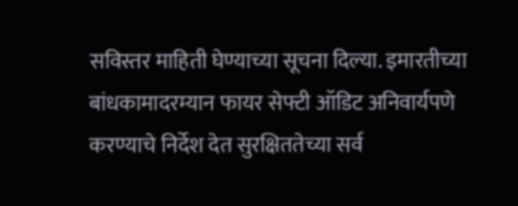सविस्तर माहिती घेण्याच्या सूचना दिल्या. इमारतीच्या बांधकामादरम्यान फायर सेफ्टी ऑडिट अनिवार्यपणे करण्याचे निर्देश देत सुरक्षिततेच्या सर्व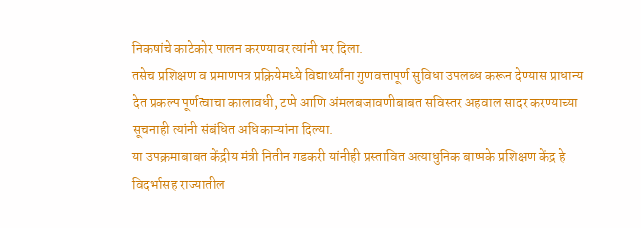निकषांचे काटेकोर पालन करण्यावर त्यांनी भर दिला.
तसेच प्रशिक्षण व प्रमाणपत्र प्रक्रियेमध्ये विद्यार्थ्यांना गुणवत्तापूर्ण सुविधा उपलब्ध करून देण्यास प्राधान्य देत प्रकल्प पूर्णत्वाचा कालावधी, टप्पे आणि अंमलबजावणीबाबत सविस्तर अहवाल सादर करण्याच्या सूचनाही त्यांनी संबंधित अधिकाऱ्यांना दिल्या.
या उपक्रमाबाबत केंद्रीय मंत्री नितीन गडकरी यांनीही प्रस्तावित अत्याधुनिक बाष्पके प्रशिक्षण केंद्र हे विदर्भासह राज्यातील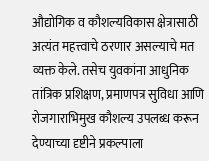औद्योगिक व कौशल्यविकास क्षेत्रासाठी अत्यंत महत्त्वाचे ठरणार असल्याचे मत व्यक्त केले. तसेच युवकांना आधुनिक तांत्रिक प्रशिक्षण, प्रमाणपत्र सुविधा आणि रोजगाराभिमुख कौशल्य उपलब्ध करून देण्याच्या दृष्टीने प्रकल्पाला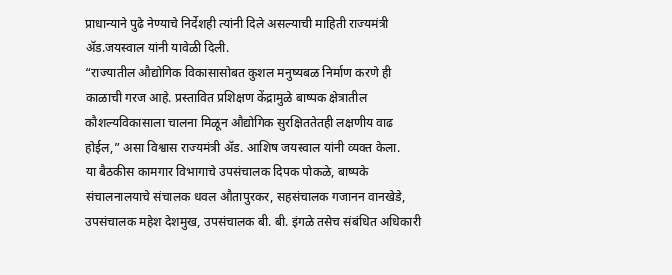प्राधान्याने पुढे नेण्याचे निर्देशही त्यांनी दिले असल्याची माहिती राज्यमंत्री ॲड.जयस्वाल यांनी यावेळी दिली.
“राज्यातील औद्योगिक विकासासोबत कुशल मनुष्यबळ निर्माण करणे ही काळाची गरज आहे. प्रस्तावित प्रशिक्षण केंद्रामुळे बाष्पक क्षेत्रातील कौशल्यविकासाला चालना मिळून औद्योगिक सुरक्षिततेतही लक्षणीय वाढ होईल,” असा विश्वास राज्यमंत्री ॲड. आशिष जयस्वाल यांनी व्यक्त केला.
या बैठकीस कामगार विभागाचे उपसंचालक दिपक पोकळे, बाष्पके संचालनालयाचे संचालक धवल औतापुरकर, सहसंचालक गजानन वानखेडे, उपसंचालक महेश देशमुख, उपसंचालक बी. बी. इंगळे तसेच संबंधित अधिकारी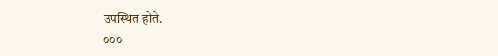उपस्थित होते.
०००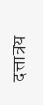दत्तात्रय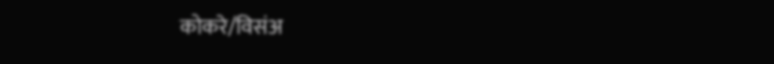कोकरे/विसंअ